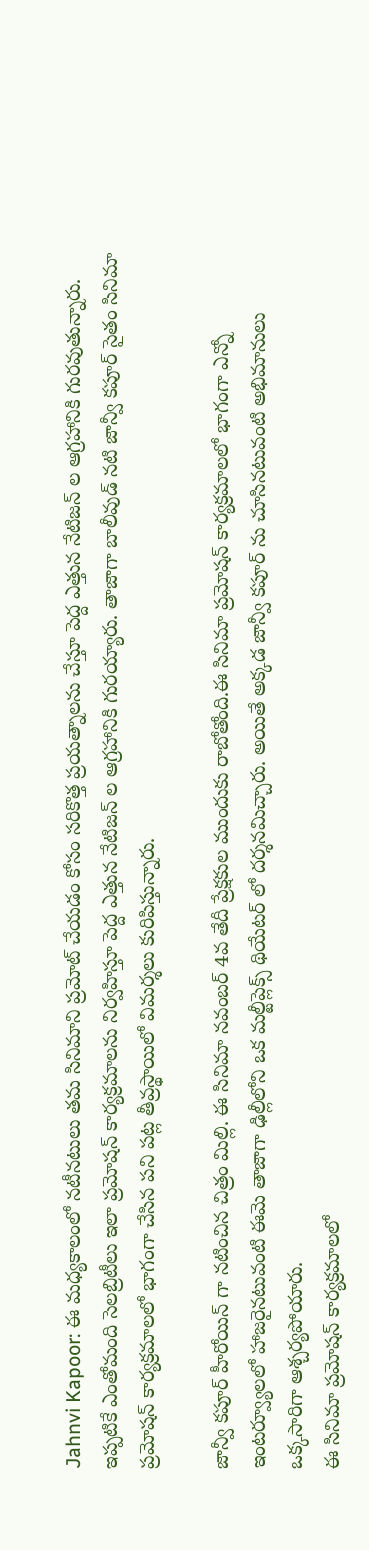Jahnvi Kapoor: ఈ మధ్యకాలంలో నటీనటులు తమ సినిమాని ప్రమోట్ చేయడం కోసం సరికొత్త ప్రయత్నాలను చేస్తూ పెద్ద ఎత్తున నేటిజన్ ల ఆగ్రహానికి గురవుతున్నారు. ఇప్పటికే ఎంతోమంది సెలబ్రిటీలు ఇలా ప్రమోషన్ కార్యక్రమాలను నిర్వహిస్తూ పెద్ద ఎత్తున నేటిజన్ ల ఆగ్రహానికి గురయ్యారు. తాజాగా బాలీవుడ్ నటి జాన్వీ కపూర్ సైతం సినిమా ప్రమోషన్ కార్యక్రమాలలో భాగంగా చేసిన పని పట్ల తీవ్రస్థాయిలో విమర్శలు కురిపిస్తున్నారు.

జాన్వీ కపూర్ హీరోయిన్ గా నటించిన చిత్రం మిల్లి. ఈ సినిమా నవంబర్ 4వ తేదీ ప్రేక్షకుల ముందుకు రాబోతోంది.ఈ సినిమా ప్రమోషన్ కార్యక్రమాలలో భాగంగా ఎన్నో ఇంటర్వ్యూలలో హాజరైనటువంటి ఈమె తాజాగా ఢిల్లీలోని ఒక మల్టీప్లెక్స్ థియేటర్ లో దర్శనమిచ్చారు. అయితే అక్కడ జాన్వీ కపూర్ ను చూసినటువంటి అభిమానులు ఒక్కసారిగా ఆశ్చర్యపోయారు.
ఈ సినిమా ప్రమోషన్ కార్యక్రమాలలో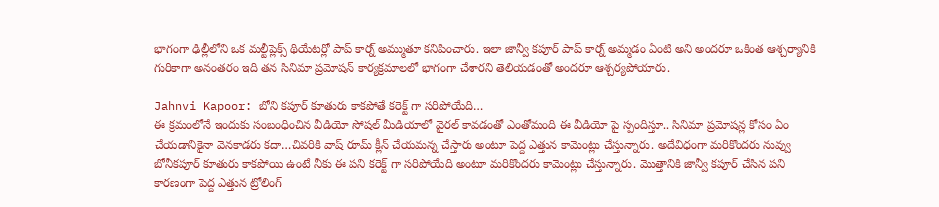భాగంగా ఢిల్లీలోని ఒక మల్టీప్లెక్స్ థియేటర్లో పాప్ కార్న్ అమ్ముతూ కనిపించారు. ఇలా జాన్వీ కపూర్ పాప్ కార్న్ అమ్మడం ఏంటి అని అందరూ ఒకింత ఆశ్చర్యానికి గురికాగా అనంతరం ఇది తన సినిమా ప్రమోషన్ కార్యక్రమాలలో భాగంగా చేశారని తెలియడంతో అందరూ ఆశ్చర్యపోయారు.

Jahnvi Kapoor: బోని కపూర్ కూతురు కాకపోతే కరెక్ట్ గా సరిపోయేది…
ఈ క్రమంలోనే ఇందుకు సంబంధించిన వీడియో సోషల్ మీడియాలో వైరల్ కావడంతో ఎంతోమంది ఈ వీడియో పై స్పందిస్తూ.. సినిమా ప్రమోషన్ల కోసం ఏం చేయడానికైనా వెనకాడరు కదా…చివరికి వాష్ రూమ్ క్లీన్ చేయమన్న చేస్తారు అంటూ పెద్ద ఎత్తున కామెంట్లు చేస్తున్నారు. అదేవిధంగా మరికొందరు నువ్వు బోనీకపూర్ కూతురు కాకపోయి ఉంటే నీకు ఈ పని కరెక్ట్ గా సరిపోయేది అంటూ మరికొందరు కామెంట్లు చేస్తున్నారు. మొత్తానికి జాన్వీ కపూర్ చేసిన పని కారణంగా పెద్ద ఎత్తున ట్రోలింగ్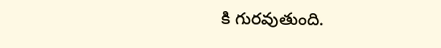కి గురవుతుంది.